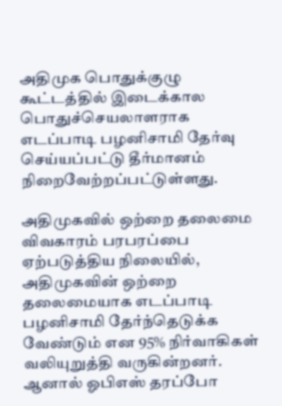அதிமுக பொதுக்குழு கூட்டத்தில் இடைக்கால பொதுச்செயலாளராக எடப்பாடி பழனிசாமி தேர்வு செய்யப்பட்டு தீர்மானம் நிறைவேற்றப்பட்டுள்ளது.

அதிமுகவில் ஒற்றை தலைமை விவகாரம் பரபரப்பை ஏற்படுத்திய நிலையில், அதிமுகவின் ஒற்றை தலைமையாக எடப்பாடி பழனிசாமி தேர்ந்தெடுக்க வேண்டும் என 95% நிர்வாகிகள் வலியுறுத்தி வருகின்றனர். ஆனால் ஓபிஎஸ் தரப்போ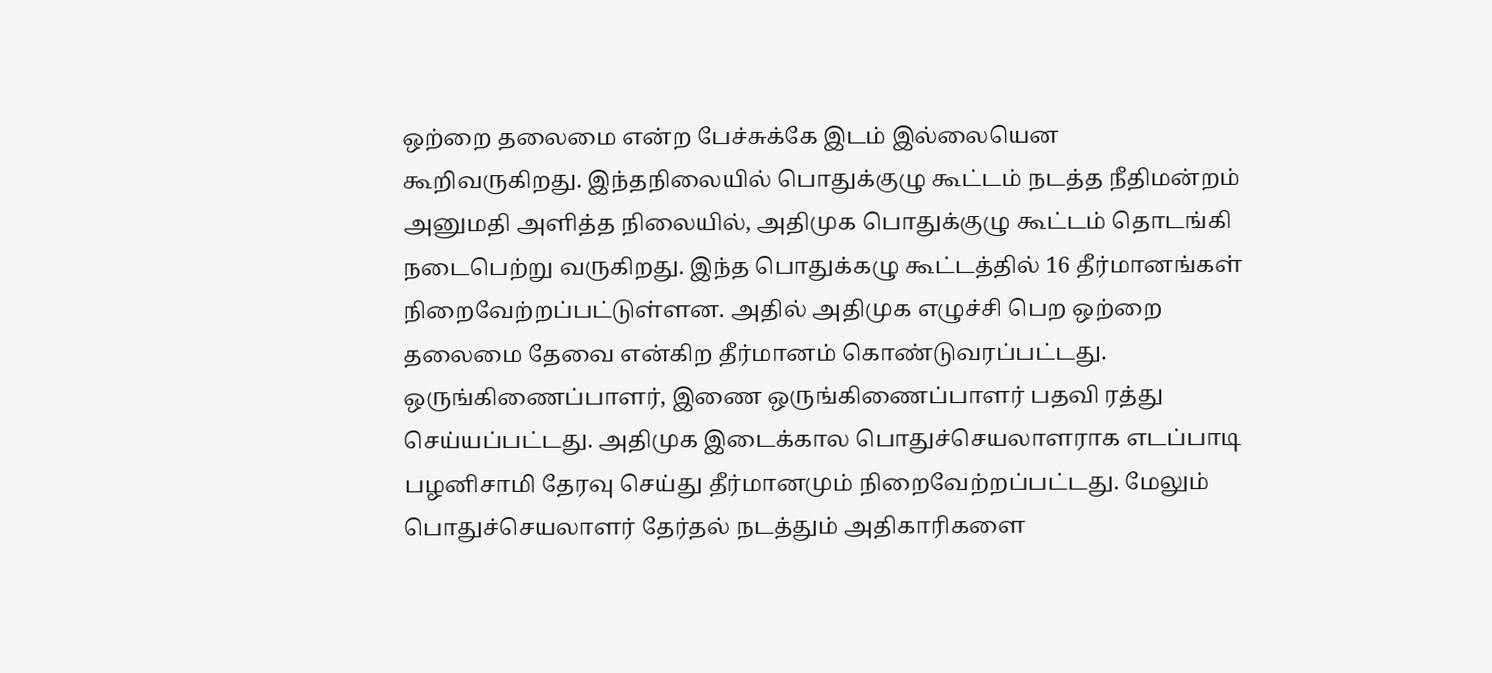ஒற்றை தலைமை என்ற பேச்சுக்கே இடம் இல்லையென கூறிவருகிறது. இந்தநிலையில் பொதுக்குழு கூட்டம் நடத்த நீதிமன்றம் அனுமதி அளித்த நிலையில், அதிமுக பொதுக்குழு கூட்டம் தொடங்கி நடைபெற்று வருகிறது. இந்த பொதுக்கழு கூட்டத்தில் 16 தீர்மானங்கள் நிறைவேற்றப்பட்டுள்ளன. அதில் அதிமுக எழுச்சி பெற ஒற்றை தலைமை தேவை என்கிற தீர்மானம் கொண்டுவரப்பட்டது. ஒருங்கிணைப்பாளர், இணை ஒருங்கிணைப்பாளர் பதவி ரத்து செய்யப்பட்டது. அதிமுக இடைக்கால பொதுச்செயலாளராக எடப்பாடி பழனிசாமி தேரவு செய்து தீர்மானமும் நிறைவேற்றப்பட்டது. மேலும் பொதுச்செயலாளர் தேர்தல் நடத்தும் அதிகாரிகளை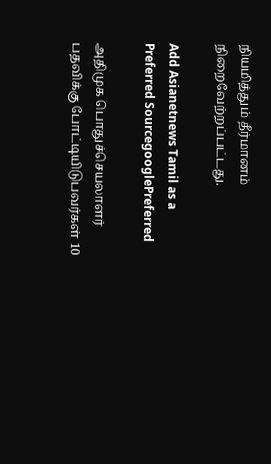நியமித்தும் தீர்மானம் நிறைவேற்றப்பட்டது.

Add Asianetnews Tamil as a Preferred SourcegooglePreferred

அதிமுக பொதுச்செயலாளர் பதவிக்கு போட்டியிடுபவர்கள் 10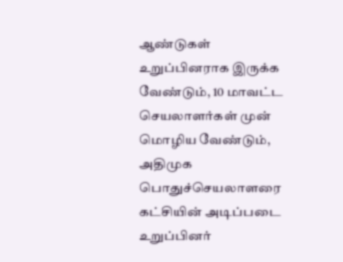ஆண்டுகள் உறுப்பினராக இருக்க வேண்டும், 10 மாவட்ட செயலாளர்கள் முன் மொழிய வேண்டும், அதிமுக பொதுச்செயலாளரை கட்சியின் அடிப்படை உறுப்பினர்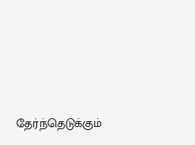தேர்ந்தெடுக்கும்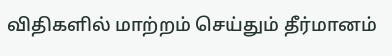விதிகளில் மாற்றம் செய்தும் தீர்மானம்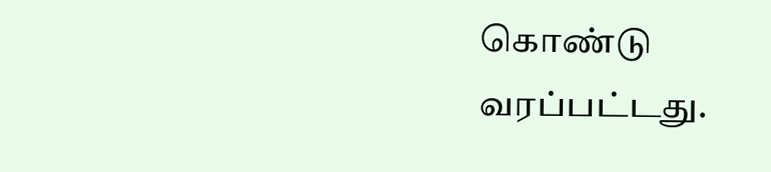கொண்டு வரப்பட்டது.